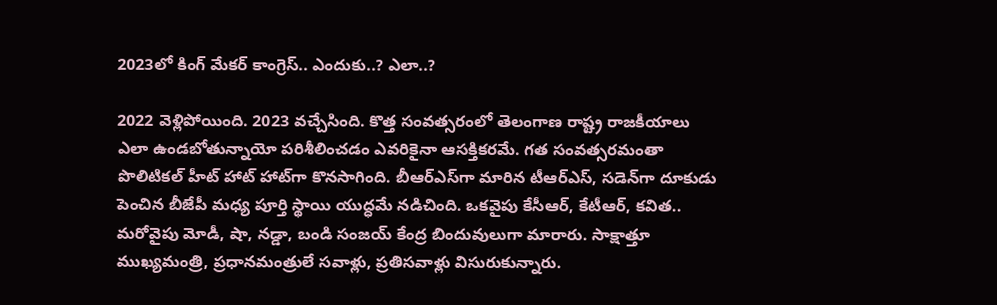2023లో కింగ్ మేకర్ కాంగ్రెస్.. ఎందుకు..? ఎలా..?

2022 వెళ్లిపోయింది. 2023 వచ్చేసింది. కొత్త సంవత్సరంలో తెలంగాణ రాష్ట్ర రాజకీయాలు ఎలా ఉండబోతున్నాయో పరిశీలించడం ఎవరికైనా ఆసక్తికరమే. గత సంవత్సరమంతా పొలిటికల్ హీట్ హాట్ హాట్‌గా కొనసాగింది. బీఆర్ఎస్‌గా మారిన టీఆర్ఎస్, సడెన్‌గా దూకుడు పెంచిన బీజేపీ మధ్య పూర్తి స్థాయి యుద్ధమే నడిచింది. ఒకవైపు కేసీఆర్, కేటీఆర్, కవిత.. మరోవైపు మోడీ, షా, నడ్డా, బండి సంజయ్‌ కేంద్ర బిందువులుగా మారారు. సాక్షాత్తూ ముఖ్యమంత్రి, ప్రధానమంత్రులే సవాళ్లు, ప్రతిసవాళ్లు విసురుకున్నారు.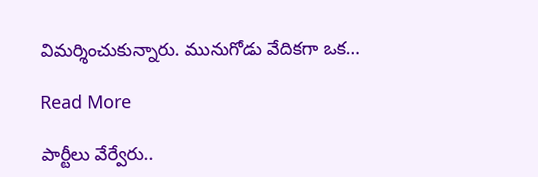విమర్శించుకున్నారు. మునుగోడు వేదికగా ఒక…

Read More

పార్టీలు వేర్వేరు..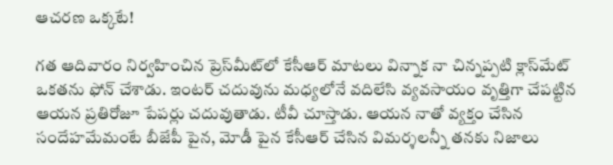ఆచరణ ఒక్కటే!

గత ఆదివారం నిర్వహించిన ప్రెస్‌మీట్‌లో కేసీఆర్ మాటలు విన్నాక నా చిన్నప్పటి క్లాస్‌మేట్ ఒకతను ఫోన్ చేశాడు. ఇంటర్ చదువును మధ్యలోనే వదిలేసి వ్యవసాయం వృత్తిగా చేపట్టిన ఆయన ప్రతిరోజూ పేపర్లు చదువుతాడు. టీవీ చూస్తాడు. ఆయన నాతో వ్యక్తం చేసిన సందేహమేమంటే బీజేపీ పైన, మోడీ పైన కేసీఆర్ చేసిన విమర్శలన్నీ తనకు నిజాలు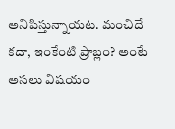అనిపిస్తున్నాయట. మంచిదే కదా, ఇంకేంటి ప్రాబ్లం? అంటే అసలు విషయం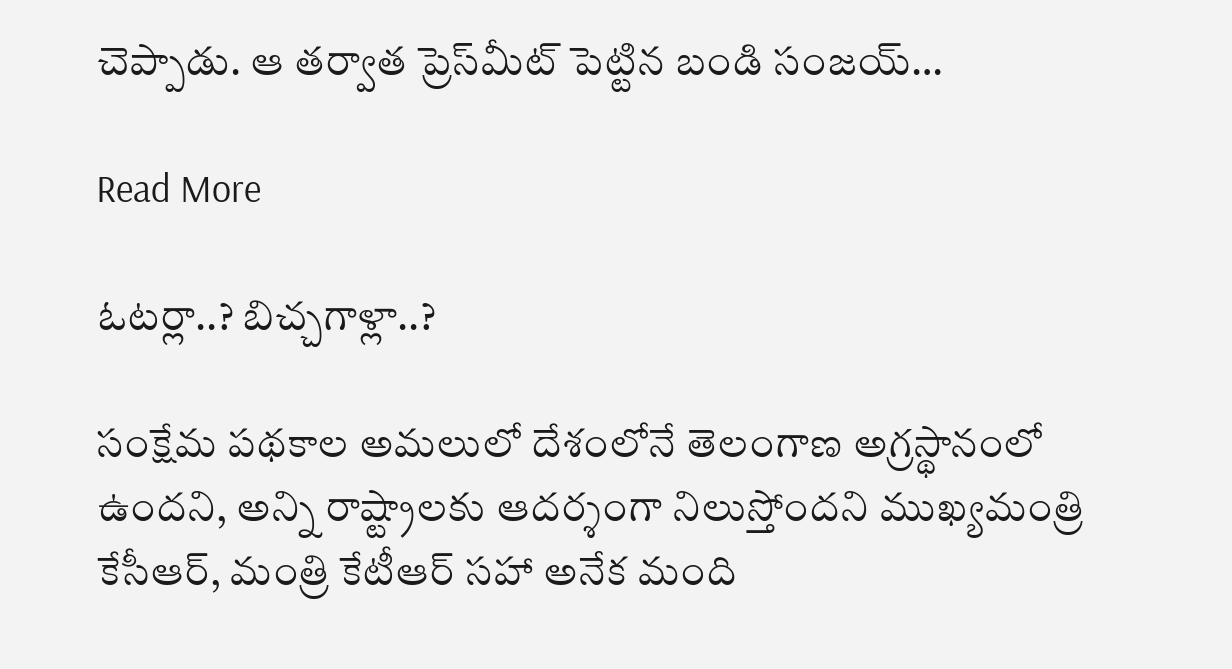చెప్పాడు. ఆ తర్వాత ప్రెస్‌మీట్ పెట్టిన బండి సంజయ్…

Read More

ఓటర్లా..? బిచ్చగాళ్లా..?

సంక్షేమ పథకాల అమలులో దేశంలోనే తెలంగాణ అగ్రస్థానంలో ఉందని, అన్ని రాష్ట్రాలకు ఆదర్శంగా నిలుస్తోందని ముఖ్యమంత్రి కేసీఆర్, మంత్రి కేటీఆర్ సహా అనేక మంది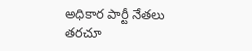అధికార పార్టీ నేతలు తరచూ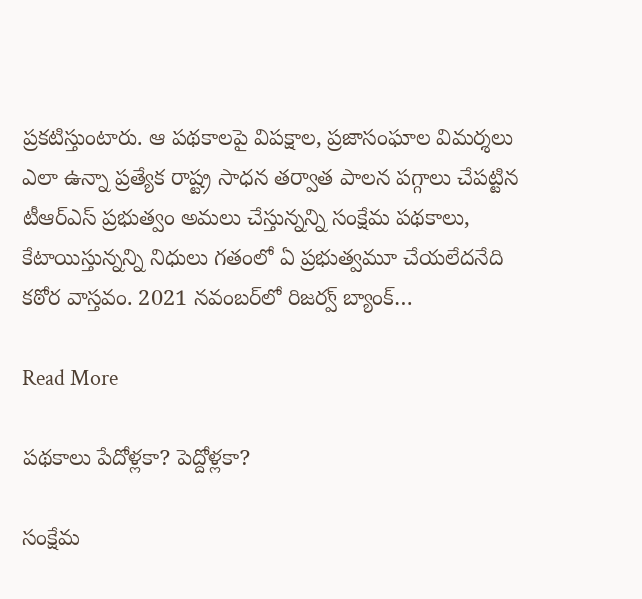ప్రకటిస్తుంటారు. ఆ పథకాలపై విపక్షాల, ప్రజాసంఘాల విమర్శలు ఎలా ఉన్నా ప్రత్యేక రాష్ట్ర సాధన తర్వాత పాలన పగ్గాలు చేపట్టిన టీఆర్ఎస్ ప్రభుత్వం అమలు చేస్తున్నన్ని సంక్షేమ పథకాలు, కేటాయిస్తున్నన్ని నిధులు గతంలో ఏ ప్రభుత్వమూ చేయలేదనేది కఠోర వాస్తవం. 2021 నవంబర్‌లో రిజర్వ్ బ్యాంక్…

Read More

పథకాలు పేదోళ్లకా? పెద్దోళ్లకా?

సంక్షేమ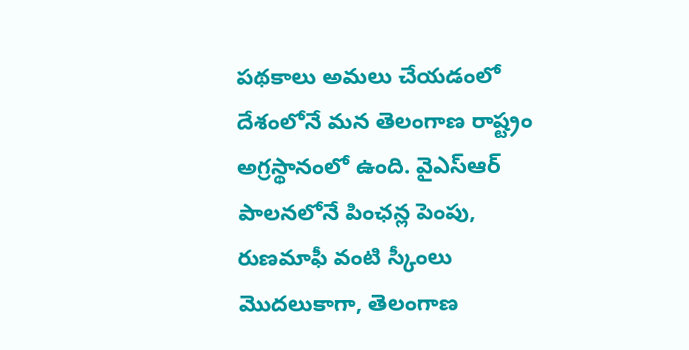పథకాలు అమలు చేయడంలో దేశంలోనే మన తెలంగాణ రాష్ట్రం అగ్రస్థానంలో ఉంది. వైఎస్ఆర్ పాలనలోనే పింఛన్ల పెంపు, రుణమాఫీ వంటి స్కీంలు మొదలుకాగా, తెలంగాణ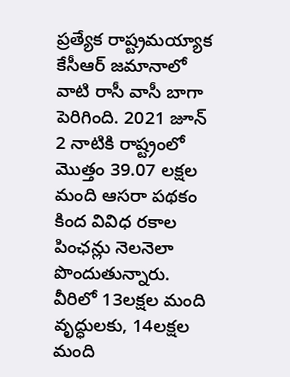ప్రత్యేక రాష్ట్రమయ్యాక కేసీఆర్ జమానాలో వాటి రాసీ వాసీ బాగా పెరిగింది. 2021 జూన్ 2 నాటికి రాష్ట్రంలో మొత్తం 39.07 లక్షల మంది ఆసరా పథకం కింద వివిధ రకాల పింఛన్లు నెలనెలా పొందుతున్నారు. వీరిలో 13లక్షల మంది వృద్ధులకు, 14లక్షల మంది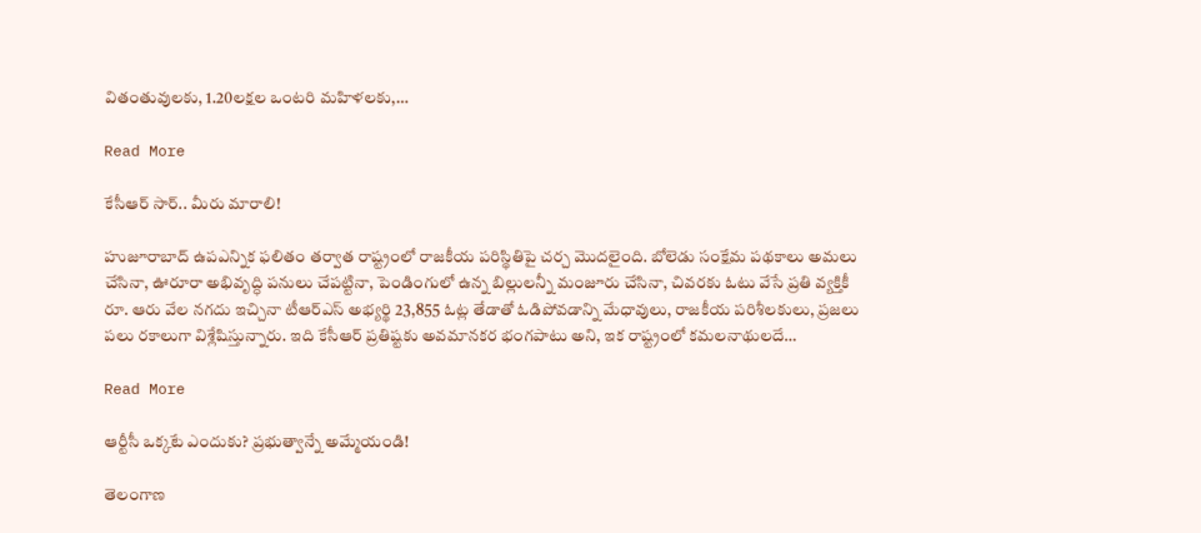వితంతువులకు, 1.20లక్షల ఒంటరి మహిళలకు,…

Read More

కేసీఆర్ సార్.. మీరు మారాలి!

హుజూరాబాద్ ఉపఎన్నిక ఫలితం తర్వాత రాష్ట్రంలో రాజకీయ పరిస్థితిపై చర్చ మొదలైంది. బోలెడు సంక్షేమ పథకాలు అమలు చేసినా, ఊరూరా అభివృద్ధి పనులు చేపట్టినా, పెండింగులో ఉన్న బిల్లులన్నీ మంజూరు చేసినా, చివరకు ఓటు వేసే ప్రతి వ్యక్తికీ రూ. ఆరు వేల నగదు ఇచ్చినా టీఆర్ఎస్ అభ్యర్థి 23,855 ఓట్ల తేడాతో ఓడిపోవడాన్ని మేధావులు, రాజకీయ పరిశీలకులు, ప్రజలు పలు రకాలుగా విశ్లేషిస్తున్నారు. ఇది కేసీఆర్ ప్రతిష్టకు అవమానకర భంగపాటు అని, ఇక రాష్ట్రంలో కమలనాథులదే…

Read More

ఆర్టీసీ ఒక్కటే ఎందుకు? ప్రభుత్వాన్నే అమ్మేయండి!

తెలంగాణ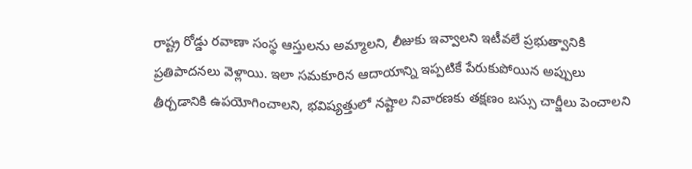రాష్ట్ర రోడ్డు రవాణా సంస్థ ఆస్తులను అమ్మాలని, లీజుకు ఇవ్వాలని ఇటీవలే ప్రభుత్వానికి ప్రతిపాదనలు వెళ్లాయి. ఇలా సమకూరిన ఆదాయాన్ని ఇప్పటికే పేరుకుపోయిన అప్పులు తీర్చడానికి ఉపయోగించాలని, భవిష్యత్తులో నష్టాల నివారణకు తక్షణం బస్సు చార్జీలు పెంచాలని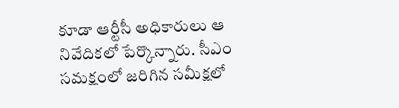కూడా ఆర్టీసీ అధికారులు ఆ నివేదికలో పేర్కొన్నారు. సీఎం సమక్షంలో జరిగిన సమీక్షలో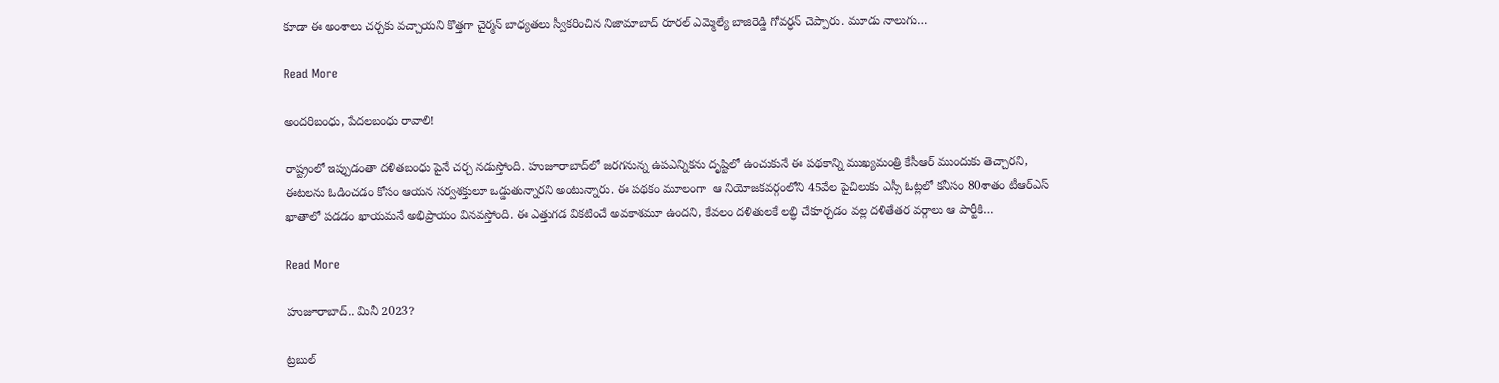కూడా ఈ అంశాలు చర్చకు వచ్చాయని కొత్తగా చైర్మన్ బాధ్యతలు స్వీకరించిన నిజామాబాద్ రూరల్ ఎమ్మెల్యే బాజిరెడ్డి గోవర్ధన్ చెప్పారు. మూడు నాలుగు…

Read More

అందరిబంధు, పేదలబంధు రావాలి!

రాష్ట్రంలో ఇప్పుడంతా దళితబంధు పైనే చర్చ నడుస్తోంది. హుజూరాబాద్‌లో జరగనున్న ఉపఎన్నికను దృష్టిలో ఉంచుకునే ఈ పథకాన్ని ముఖ్యమంత్రి కేసీఆర్ ముందుకు తెచ్చారని, ఈటలను ఓడించడం కోసం ఆయన సర్వశక్తులూ ఒడ్డుతున్నారని అంటున్నారు. ఈ పథకం మూలంగా  ఆ నియోజకవర్గంలోని 45వేల పైచిలుకు ఎస్సీ ఓట్లలో కనీసం 80శాతం టీఆర్ఎస్ ఖాతాలో పడడం ఖాయమనే అభిప్రాయం వినవస్తోంది. ఈ ఎత్తుగడ వికటించే అవకాశమూ ఉందని, కేవలం దళితులకే లబ్ధి చేకూర్చడం వల్ల దళితేతర వర్గాలు ఆ పార్టీకి…

Read More

హుజూరాబాద్.. మినీ 2023?

ట్రబుల్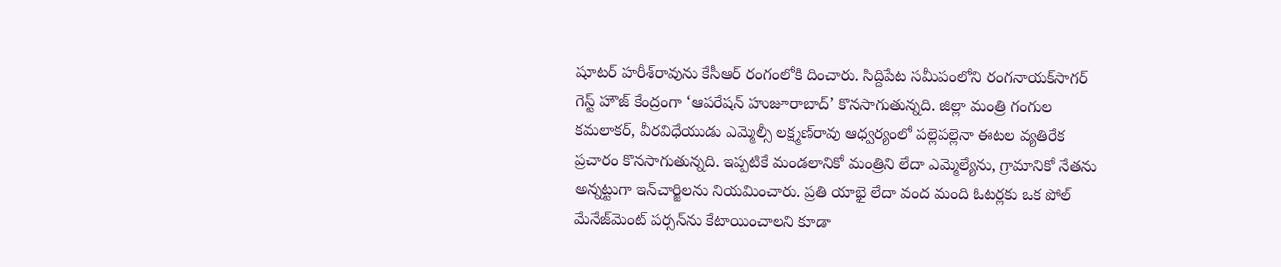షూటర్ హరీశ్‌రావును కేసీఆర్ రంగంలోకి దించారు. సిద్దిపేట సమీపంలోని రంగనాయక్‌సాగర్ గెస్ట్ హౌజ్ కేంద్రంగా ‘ఆపరేషన్ హుజూరాబాద్’ కొనసాగుతున్నది. జిల్లా మంత్రి గంగుల కమలాకర్, వీరవిధేయుడు ఎమ్మెల్సీ లక్ష్మణ్‌రావు ఆధ్వర్యంలో పల్లెపల్లెనా ఈటల వ్యతిరేక ప్రచారం కొనసాగుతున్నది. ఇప్పటికే మండలానికో మంత్రిని లేదా ఎమ్మెల్యేను, గ్రామానికో నేతను అన్నట్టుగా ఇన్‌చార్జిలను నియమించారు. ప్రతి యాభై లేదా వంద మంది ఓటర్లకు ఒక పోల్ మేనేజ్‌మెంట్ పర్సన్‌ను కేటాయించాలని కూడా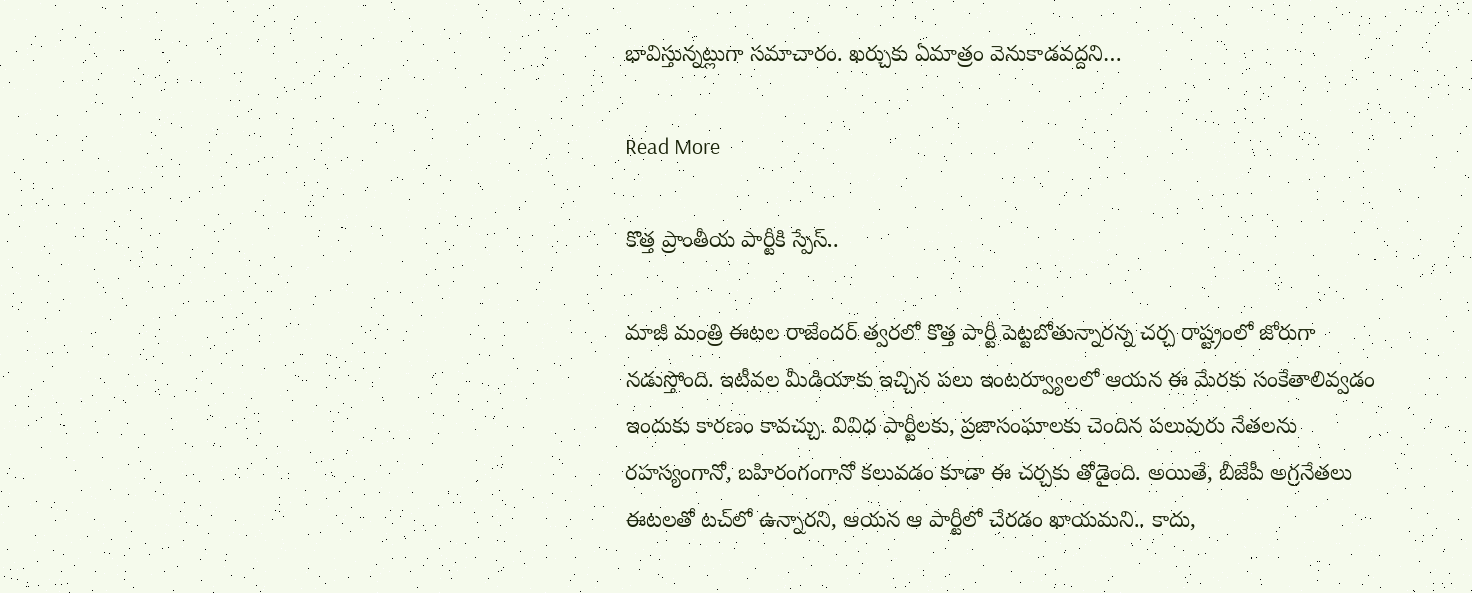భావిస్తున్నట్లుగా సమాచారం. ఖర్చుకు ఏమాత్రం వెనుకాడవద్దని…

Read More

కొత్త ప్రాంతీయ పార్టీకి స్పేస్..

మాజీ మంత్రి ఈటల రాజేందర్ త్వరలో కొత్త పార్టీ పెట్టబోతున్నారన్న చర్చ రాష్ట్రంలో జోరుగా నడుస్తోంది. ఇటీవల మీడియాకు ఇచ్చిన పలు ఇంటర్వ్యూలలో ఆయన ఈ మేరకు సంకేతాలివ్వడం ఇందుకు కారణం కావచ్చు. వివిధ పార్టీలకు, ప్రజాసంఘాలకు చెందిన పలువురు నేతలను రహస్యంగానో, బహిరంగంగానో కలువడం కూడా ఈ చర్చకు తోడైంది. అయితే, బీజేపీ అగ్రనేతలు ఈటలతో టచ్‌లో ఉన్నారని, ఆయన ఆ పార్టీలో చేరడం ఖాయమని.. కాదు,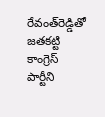రేవంత్‌రెడ్డితో జతకట్టి కాంగ్రెస్ పార్టీని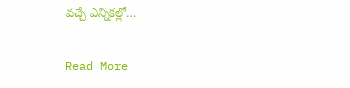వచ్చే ఎన్నికల్లో…

Read More